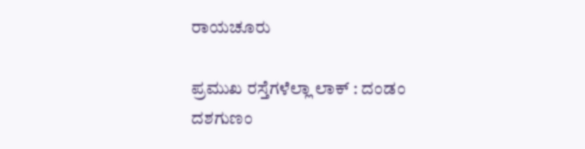ರಾಯಚೂರು

ಪ್ರಮುಖ ರಸ್ತೆಗಳೆಲ್ಲಾ ಲಾಕ್ : ದಂಡಂ ದಶಗುಣಂ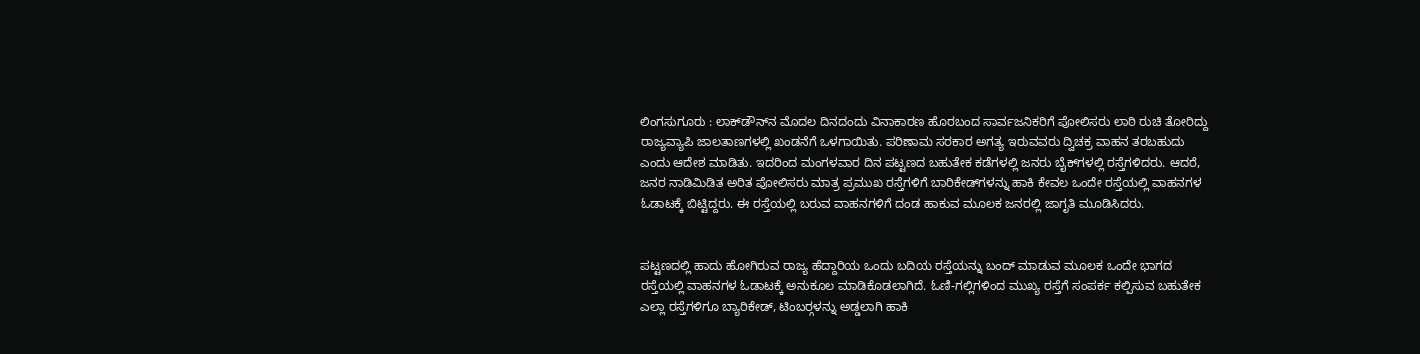ಲಿಂಗಸುಗೂರು : ಲಾಕ್‍ಡೌನ್‍ನ ಮೊದಲ ದಿನದಂದು ವಿನಾಕಾರಣ ಹೊರಬಂದ ಸಾರ್ವಜನಿಕರಿಗೆ ಪೋಲಿಸರು ಲಾಠಿ ರುಚಿ ತೋರಿದ್ದು ರಾಜ್ಯವ್ಯಾಪಿ ಜಾಲತಾಣಗಳಲ್ಲಿ ಖಂಡನೆಗೆ ಒಳಗಾಯಿತು. ಪರಿಣಾಮ ಸರಕಾರ ಅಗತ್ಯ ಇರುವವರು ದ್ವಿಚಕ್ರ ವಾಹನ ತರಬಹುದು ಎಂದು ಆದೇಶ ಮಾಡಿತು. ಇದರಿಂದ ಮಂಗಳವಾರ ದಿನ ಪಟ್ಟಣದ ಬಹುತೇಕ ಕಡೆಗಳಲ್ಲಿ ಜನರು ಬೈಕ್‍ಗಳಲ್ಲಿ ರಸ್ತೆಗಳಿದರು. ಆದರೆ, ಜನರ ನಾಡಿಮಿಡಿತ ಅರಿತ ಪೋಲಿಸರು ಮಾತ್ರ ಪ್ರಮುಖ ರಸ್ತೆಗಳಿಗೆ ಬಾರಿಕೇಡ್‍ಗಳನ್ನು ಹಾಕಿ ಕೇವಲ ಒಂದೇ ರಸ್ತೆಯಲ್ಲಿ ವಾಹನಗಳ ಓಡಾಟಕ್ಕೆ ಬಿಟ್ಟಿದ್ದರು. ಈ ರಸ್ತೆಯಲ್ಲಿ ಬರುವ ವಾಹನಗಳಿಗೆ ದಂಡ ಹಾಕುವ ಮೂಲಕ ಜನರಲ್ಲಿ ಜಾಗೃತಿ ಮೂಡಿಸಿದರು.


ಪಟ್ಟಣದಲ್ಲಿ ಹಾದು ಹೋಗಿರುವ ರಾಜ್ಯ ಹೆದ್ದಾರಿಯ ಒಂದು ಬದಿಯ ರಸ್ತೆಯನ್ನು ಬಂದ್ ಮಾಡುವ ಮೂಲಕ ಒಂದೇ ಭಾಗದ ರಸ್ತೆಯಲ್ಲಿ ವಾಹನಗಳ ಓಡಾಟಕ್ಕೆ ಅನುಕೂಲ ಮಾಡಿಕೊಡಲಾಗಿದೆ. ಓಣಿ-ಗಲ್ಲಿಗಳಿಂದ ಮುಖ್ಯ ರಸ್ತೆಗೆ ಸಂಪರ್ಕ ಕಲ್ಪಿಸುವ ಬಹುತೇಕ ಎಲ್ಲಾ ರಸ್ತೆಗಳಿಗೂ ಬ್ಯಾರಿಕೇಡ್, ಟಿಂಬರ್‍ಗಳನ್ನು ಅಡ್ಡಲಾಗಿ ಹಾಕಿ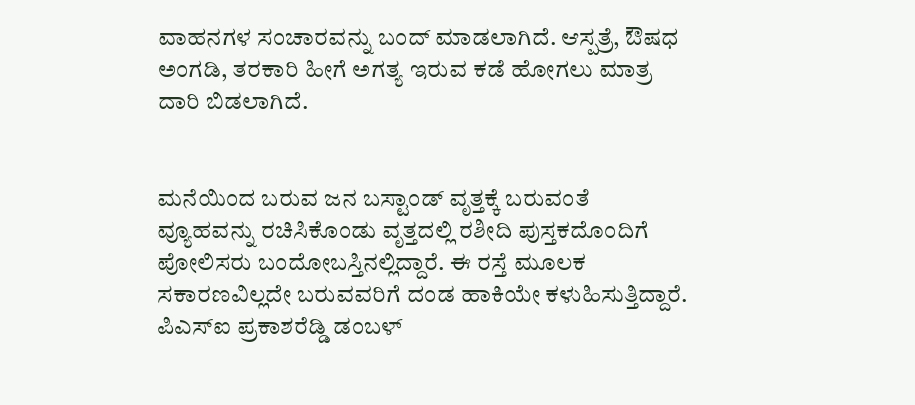ವಾಹನಗಳ ಸಂಚಾರವನ್ನು ಬಂದ್ ಮಾಡಲಾಗಿದೆ. ಆಸ್ಪತ್ರೆ, ಔಷಧ ಅಂಗಡಿ, ತರಕಾರಿ ಹೀಗೆ ಅಗತ್ಯ ಇರುವ ಕಡೆ ಹೋಗಲು ಮಾತ್ರ ದಾರಿ ಬಿಡಲಾಗಿದೆ.


ಮನೆಯಿಂದ ಬರುವ ಜನ ಬಸ್ಟಾಂಡ್ ವೃತ್ತಕ್ಕೆ ಬರುವಂತೆ ವ್ಯೂಹವನ್ನು ರಚಿಸಿಕೊಂಡು ವೃತ್ತದಲ್ಲಿ ರಶೀದಿ ಪುಸ್ತಕದೊಂದಿಗೆ ಪೋಲಿಸರು ಬಂದೋಬಸ್ತಿನಲ್ಲಿದ್ದಾರೆ. ಈ ರಸ್ತೆ ಮೂಲಕ ಸಕಾರಣವಿಲ್ಲದೇ ಬರುವವರಿಗೆ ದಂಡ ಹಾಕಿಯೇ ಕಳುಹಿಸುತ್ತಿದ್ದಾರೆ. ಪಿಎಸ್‍ಐ ಪ್ರಕಾಶರೆಡ್ಡಿ ಡಂಬಳ್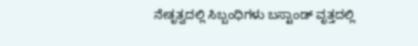ನೇತೃತ್ವದಲ್ಲಿ ಸಿಬ್ಬಂಧಿಗಳು ಬಸ್ಟಾಂಡ್ ವೃತ್ತದಲ್ಲಿ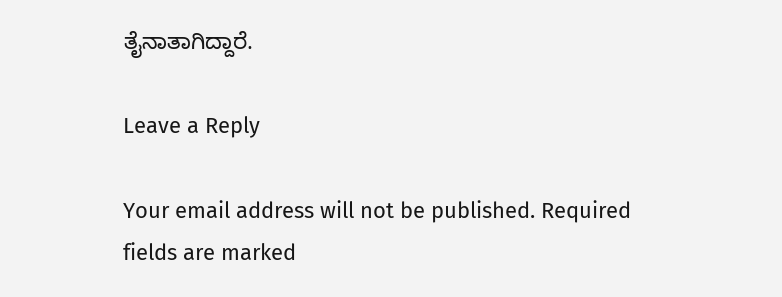ತೈನಾತಾಗಿದ್ದಾರೆ.

Leave a Reply

Your email address will not be published. Required fields are marked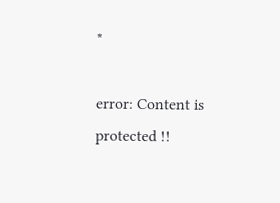*

error: Content is protected !!